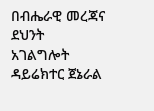በብሔራዊ መረጃና ደህንት አገልግሎት ዳይሬክተር ጀኔራል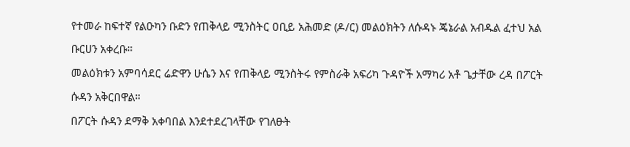የተመራ ከፍተኛ የልዑካን ቡድን የጠቅላይ ሚንስትር ዐቢይ አሕመድ (ዶ/ር) መልዕክትን ለሱዳኑ ጄኔራል አብዱል ፈተህ አል ቡርሀን አቀረቡ።
መልዕክቱን አምባሳደር ሬድዋን ሁሴን እና የጠቅላይ ሚንስትሩ የምስራቅ አፍሪካ ጉዳዮች አማካሪ አቶ ጌታቸው ረዳ በፖርት ሱዳን አቅርበዋል።
በፖርት ሱዳን ደማቅ አቀባበል እንደተደረገላቸው የገለፁት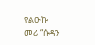የልዑኩ መሪ “ሱዳን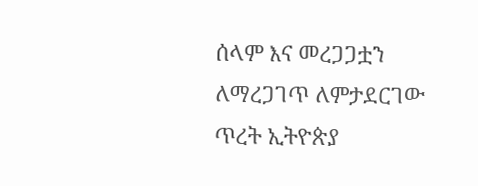ሰላም እና መረጋጋቷን ለማረጋገጥ ለምታደርገው ጥረት ኢትዮጵያ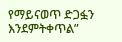የማይናወጥ ድጋፏን እንደምትቀጥል”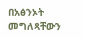በአፅንኦት መግለጻቸውን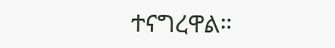ተናግረዋል።